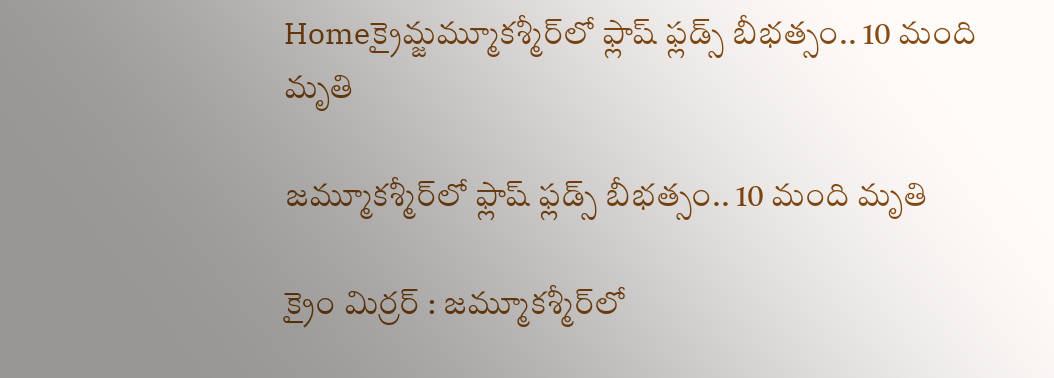Homeక్రైమ్జమ్మూకశ్మీర్‌లో ఫ్లాష్ ఫ్లడ్స్ బీభత్సం.. 10 మంది మృతి

జమ్మూకశ్మీర్‌లో ఫ్లాష్ ఫ్లడ్స్ బీభత్సం.. 10 మంది మృతి

క్రైం మిర్రర్ : జమ్మూకశ్మీర్‌లో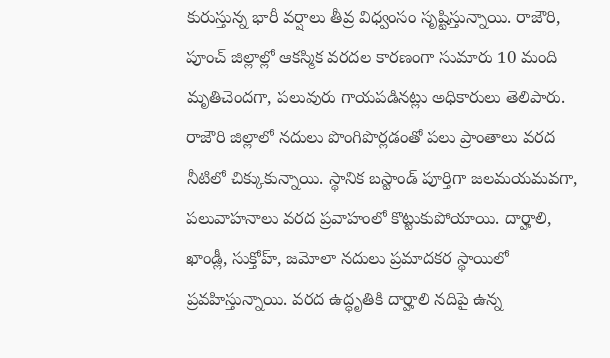కురుస్తున్న భారీ వర్షాలు తీవ్ర విధ్వంసం సృష్టిస్తున్నాయి. రాజౌరి, పూంచ్ జిల్లాల్లో ఆకస్మిక వరదల కారణంగా సుమారు 10 మంది మృతిచెందగా, పలువురు గాయపడినట్లు అధికారులు తెలిపారు. రాజౌరి జిల్లాలో నదులు పొంగిపొర్లడంతో పలు ప్రాంతాలు వరద నీటిలో చిక్కుకున్నాయి. స్థానిక బస్టాండ్ పూర్తిగా జలమయమవగా, పలువాహనాలు వరద ప్రవాహంలో కొట్టుకుపోయాయి. దార్హాలి, ఖాండ్లీ, సుక్తోహ్, జమోలా నదులు ప్రమాదకర స్థాయిలో ప్రవహిస్తున్నాయి. వరద ఉద్ధృతికి దార్హాలి నదిపై ఉన్న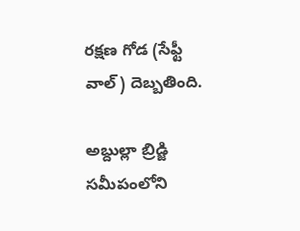రక్షణ గోడ (సేఫ్టీ వాల్) దెబ్బతింది.

అబ్దుల్లా బ్రిడ్జి సమీపంలోని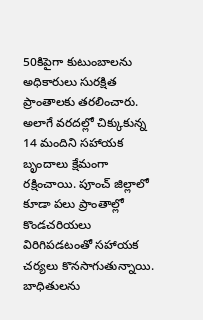50కిపైగా కుటుంబాలను అధికారులు సురక్షిత ప్రాంతాలకు తరలించారు. అలాగే వరదల్లో చిక్కుకున్న 14 మందిని సహాయక బృందాలు క్షేమంగా రక్షించాయి. పూంచ్ జిల్లాలో కూడా పలు ప్రాంతాల్లో కొండచరియలు విరిగిపడటంతో సహాయక చర్యలు కొనసాగుతున్నాయి. బాధితులను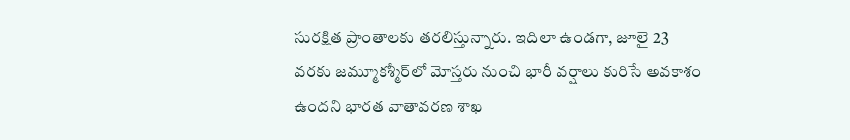సురక్షిత ప్రాంతాలకు తరలిస్తున్నారు. ఇదిలా ఉండగా, జూలై 23 వరకు జమ్మూకశ్మీర్‌లో మోస్తరు నుంచి భారీ వర్షాలు కురిసే అవకాశం ఉందని భారత వాతావరణ శాఖ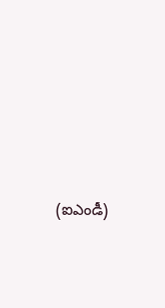(ఐఎండీ)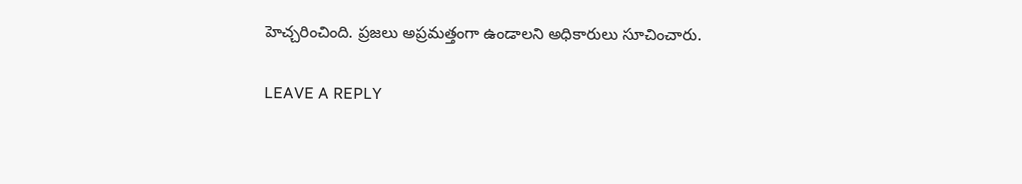హెచ్చరించింది. ప్రజలు అప్రమత్తంగా ఉండాలని అధికారులు సూచించారు.

LEAVE A REPLY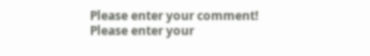Please enter your comment!
Please enter your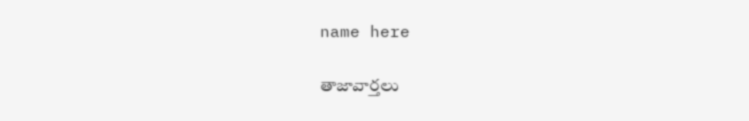name here

తాజావార్తలు